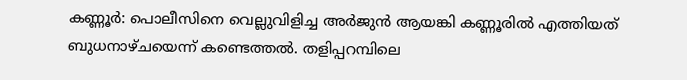കണ്ണൂര്‍: പൊലീസിനെ വെല്ലുവിളിച്ച അര്‍ജുന്‍ ആയങ്കി കണ്ണൂരില്‍ എത്തിയത് ബുധനാഴ്ചയെന്ന് കണ്ടെത്തല്‍. തളിപ്പറമ്പിലെ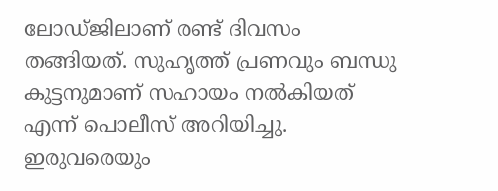ലോഡ്ജിലാണ് രണ്ട് ദിവസം തങ്ങിയത്. സുഹൃത്ത് പ്രണവും ബന്ധു കുട്ടനുമാണ് സഹായം നല്‍കിയത് എന്ന് പൊലീസ് അറിയിച്ചു. ഇരുവരെയും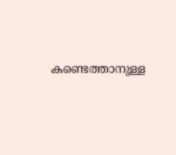കണ്ടെത്താനുള്ള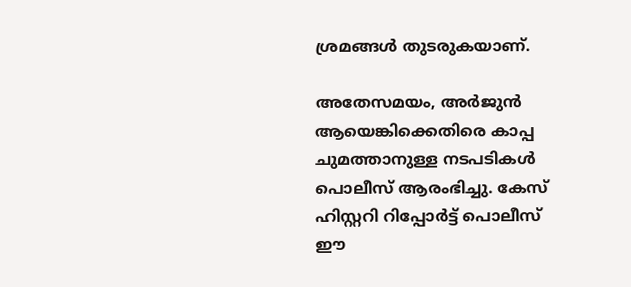ശ്രമങ്ങള്‍ തുടരുകയാണ്.

അതേസമയം, അര്‍ജുന്‍ ആയെങ്കിക്കെതിരെ കാപ്പ ചുമത്താനുള്ള നടപടികള്‍ പൊലീസ് ആരംഭിച്ചു. കേസ് ഹിസ്റ്ററി റിപ്പോര്‍ട്ട് പൊലീസ് ഈ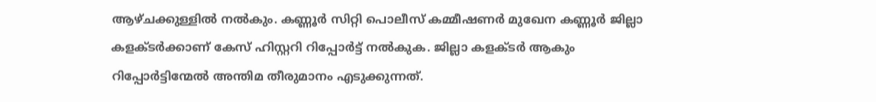ആഴ്ചക്കുള്ളില്‍ നല്‍കും. കണ്ണൂര്‍ സിറ്റി പൊലീസ് കമ്മീഷണര്‍ മുഖേന കണ്ണൂര്‍ ജില്ലാ കളക്ടര്‍ക്കാണ് കേസ് ഹിസ്റ്ററി റിപ്പോര്‍ട്ട് നല്‍കുക. ജില്ലാ കളക്ടര്‍ ആകും റിപ്പോര്‍ട്ടിന്മേല്‍ അന്തിമ തീരുമാനം എടുക്കുന്നത്.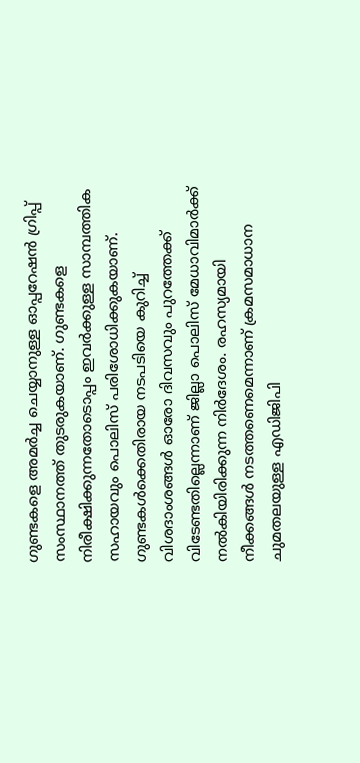ഗുണ്ടകളെ അമര്‍ച്ച ചെയ്യാനുള്ള ഓപ്പറേഷന്‍ ഗ്രിപ്പ് സംസ്ഥാനത്ത് തുടരുകയാണ്. ഗുണ്ടകളെ നിരീക്ഷിക്കുന്നതോടൊപ്പം ഇവര്‍ക്കുള്ള സാമ്പത്തിക സഹായവും പൊലിസ് പരിശോധിക്കുകയാണ്. ഗുണ്ടകള്‍ക്കെതിരായ നടപടിയെ കുറിച്ച് വിശദാംശങ്ങള്‍ ഓരോ ദിവസവും പുറത്തേക്ക് വിടേണ്ടതില്ലെന്നാണ് ജില്ലാ പൊലിസ് മേധാവിമാര്‍ക്ക് നല്‍കിയിരിക്കുന്ന നിര്‍ദേശം. രഹസ്യമായി നീക്കങ്ങള്‍ നടത്തണെമെന്നാണ് ക്രമസമാധാന ചുമതലയുള്ള എഡിജിപി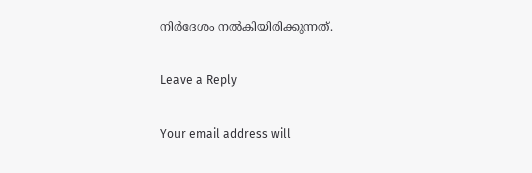നിര്‍ദേശം നല്‍കിയിരിക്കുന്നത്.

Leave a Reply

Your email address will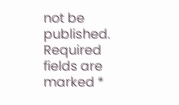not be published. Required fields are marked *